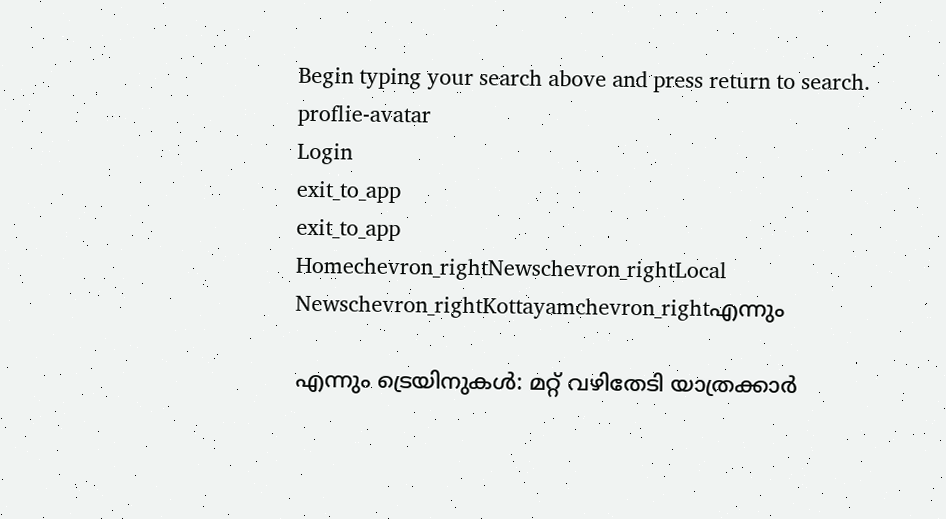Begin typing your search above and press return to search.
proflie-avatar
Login
exit_to_app
exit_to_app
Homechevron_rightNewschevron_rightLocal Newschevron_rightKottayamchevron_rightഎന്നും

എന്നും ട്രെയിനുകൾ: മറ്റ് വഴിതേടി യാത്രക്കാർ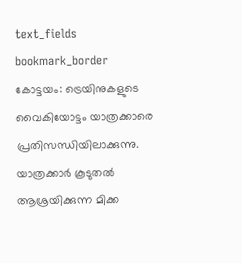text_fields
bookmark_border
കോട്ടയം: ട്രെയിനുകളുടെ വൈകിയോട്ടം യാത്രക്കാരെ പ്രതിസന്ധിയിലാക്കുന്നു. യാത്രക്കാർ കൂടുതൽ ആശ്രയിക്കുന്ന മിക്ക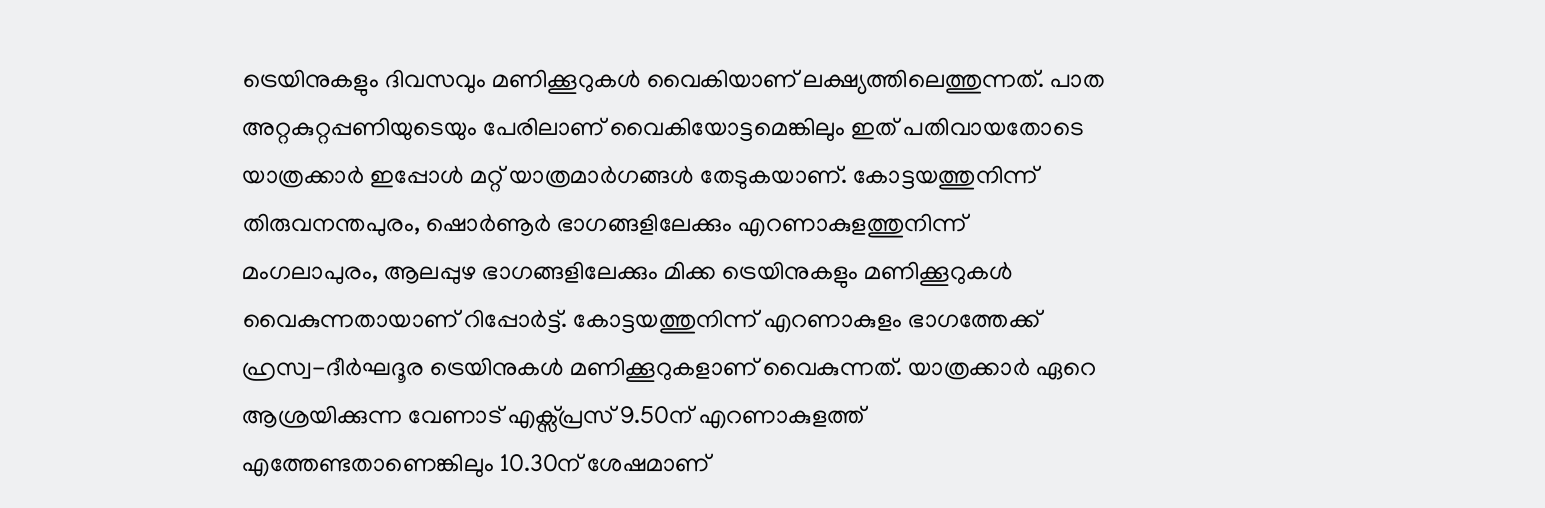ട്രെയിനുകളും ദിവസവും മണിക്കൂറുകൾ വൈകിയാണ് ലക്ഷ്യത്തിലെത്തുന്നത്. പാത അറ്റകുറ്റപ്പണിയുടെയും പേരിലാണ് വൈകിയോട്ടമെങ്കിലും ഇത് പതിവായതോടെ യാത്രക്കാർ ഇപ്പോൾ മറ്റ് യാത്രമാർഗങ്ങൾ തേടുകയാണ്. കോട്ടയത്തുനിന്ന് തിരുവനന്തപുരം, ഷൊർണൂർ ഭാഗങ്ങളിലേക്കും എറണാകുളത്തുനിന്ന് മംഗലാപുരം, ആലപ്പുഴ ഭാഗങ്ങളിലേക്കും മിക്ക ട്രെയിനുകളും മണിക്കൂറുകൾ വൈകുന്നതായാണ് റിപ്പോർട്ട്. കോട്ടയത്തുനിന്ന് എറണാകുളം ഭാഗത്തേക്ക് ഹ്രസ്വ-ദീർഘദൂര ട്രെയിനുകൾ മണിക്കൂറുകളാണ് വൈകുന്നത്. യാത്രക്കാർ ഏറെ ആശ്രയിക്കുന്ന വേണാട് എക്സ്പ്രസ് 9.50ന് എറണാകുളത്ത് എത്തേണ്ടതാണെങ്കിലും 10.30ന് ശേഷമാണ്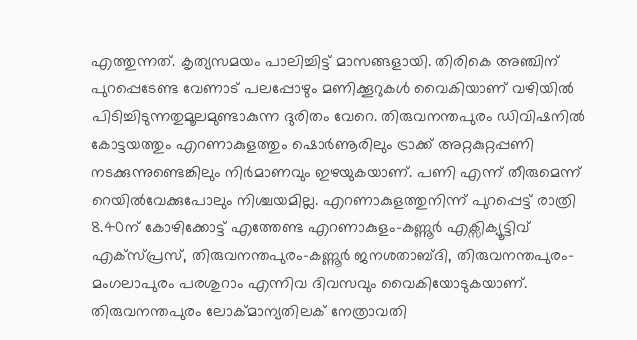എത്തുന്നത്. കൃത്യസമയം പാലിച്ചിട്ട് മാസങ്ങളായി. തിരികെ അഞ്ചിന് പുറപ്പെടേണ്ട വേണാട് പലപ്പോഴും മണിക്കൂറുകൾ വൈകിയാണ് വഴിയിൽ പിടിച്ചിടുന്നതുമൂലമുണ്ടാകുന്ന ദുരിതം വേറെ. തിരുവനന്തപുരം ഡിവിഷനിൽ കോട്ടയത്തും എറണാകുളത്തും ഷൊർണൂരിലും ട്രാക്ക് അറ്റകുറ്റപ്പണി നടക്കുന്നുണ്ടെങ്കിലും നിർമാണവും ഇഴയുകയാണ്. പണി എന്ന് തീരുമെന്ന് റെയിൽവേക്കുപോലും നിശ്ചയമില്ല. എറണാകുളത്തുനിന്ന് പുറപ്പെട്ട് രാത്രി 8.40ന് കോഴിക്കോട്ട് എത്തേണ്ട എറണാകുളം-കണ്ണൂർ എക്സിക്യൂട്ടിവ് എക്സ്പ്രസ്, തിരുവനന്തപുരം-കണ്ണൂർ ജനശതാബ്ദി, തിരുവനന്തപുരം-മംഗലാപുരം പരശുറാം എന്നിവ ദിവസവും വൈകിയോടുകയാണ്. തിരുവനന്തപുരം ലോക്മാന്യതിലക് നേത്രാവതി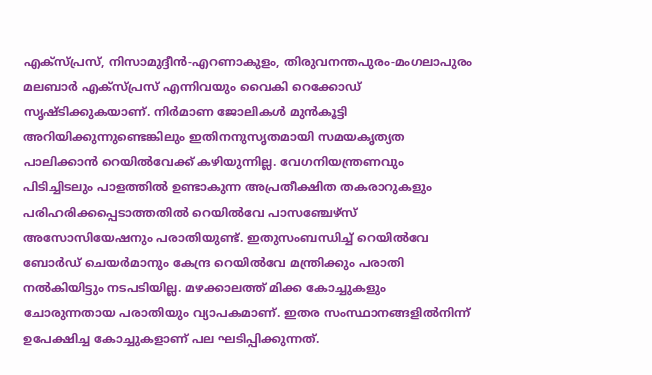എക്സ്പ്രസ്, നിസാമുദ്ദീൻ-എറണാകുളം, തിരുവനന്തപുരം-മംഗലാപുരം മലബാർ എക്സ്പ്രസ് എന്നിവയും വൈകി റെക്കോഡ് സൃഷ്ടിക്കുകയാണ്. നിർമാണ ജോലികൾ മുൻകൂട്ടി അറിയിക്കുന്നുണ്ടെങ്കിലും ഇതിനനുസൃതമായി സമയകൃത്യത പാലിക്കാൻ റെയിൽവേക്ക് കഴിയുന്നില്ല. വേഗനിയന്ത്രണവും പിടിച്ചിടലും പാളത്തിൽ ഉണ്ടാകുന്ന അപ്രതീക്ഷിത തകരാറുകളും പരിഹരിക്കപ്പെടാത്തതിൽ റെയിൽവേ പാസഞ്ചേഴ്സ് അസോസിയേഷനും പരാതിയുണ്ട്. ഇതുസംബന്ധിച്ച് റെയിൽവേ ബോർഡ് ചെയർമാനും കേന്ദ്ര റെയിൽവേ മന്ത്രിക്കും പരാതി നൽകിയിട്ടും നടപടിയില്ല. മഴക്കാലത്ത് മിക്ക കോച്ചുകളും ചോരുന്നതായ പരാതിയും വ്യാപകമാണ്. ഇതര സംസ്ഥാനങ്ങളിൽനിന്ന് ഉപേക്ഷിച്ച കോച്ചുകളാണ് പല ഘടിപ്പിക്കുന്നത്.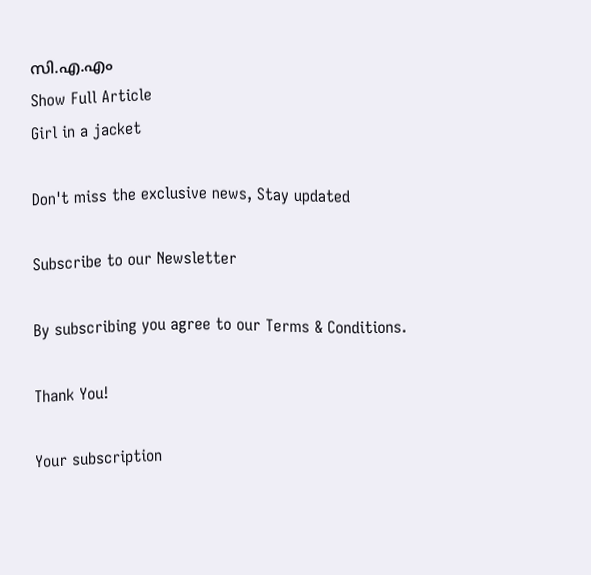സി.എ.എം
Show Full Article
Girl in a jacket

Don't miss the exclusive news, Stay updated

Subscribe to our Newsletter

By subscribing you agree to our Terms & Conditions.

Thank You!

Your subscription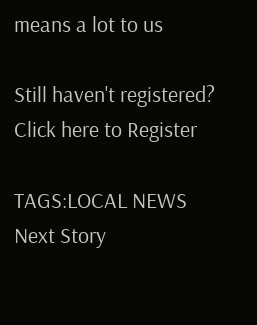means a lot to us

Still haven't registered? Click here to Register

TAGS:LOCAL NEWS
Next Story